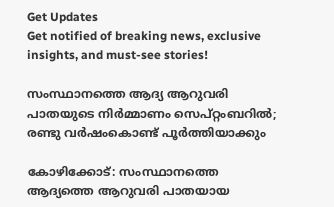Get Updates
Get notified of breaking news, exclusive insights, and must-see stories!

സംസ്ഥാനത്തെ ആദ്യ ആറുവരി പാതയുടെ നിര്‍മ്മാണം സെപ്റ്റംബറിൽ; രണ്ടു വര്‍ഷംകൊണ്ട് പൂര്‍ത്തിയാക്കും

കോഴിക്കോട്: സംസ്ഥാനത്തെ ആദ്യത്തെ ആറുവരി പാതയായ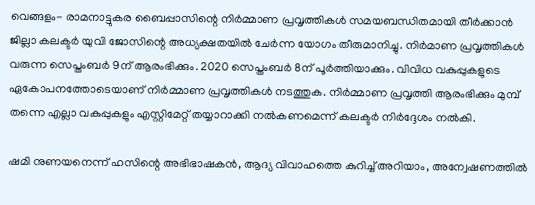വെങ്ങളം- രാമനാട്ടുകര ബൈപ്പാസിന്റെ നിര്‍മ്മാണ പ്രവൃത്തികള്‍ സമയബന്ധിതമായി തീര്‍ക്കാന്‍ ജില്ലാ കലക്ടര്‍ യുവി ജോസിന്റെ അധ്യക്ഷതയില്‍ ചേര്‍ന്ന യോഗം തീരുമാനിച്ചു. നിര്‍മാണ പ്രവൃത്തികള്‍ വരുന്ന സെപ്തംബര്‍ 9ന് ആരംഭിക്കും. 2020 സെപ്തംബര്‍ 8ന് പൂര്‍ത്തിയാക്കും. വിവിധ വകുപ്പുകളുടെ ഏകോപനത്തോടെയാണ് നിര്‍മ്മാണ പ്രവൃത്തികള്‍ നടത്തുക. നിര്‍മ്മാണ പ്രവൃത്തി ആരംഭിക്കും മുമ്പ് തന്നെ എല്ലാ വകുപ്പുകളും എസ്റ്റിമേറ്റ് തയ്യാറാക്കി നല്‍കണമെന്ന് കലക്ടര്‍ നിര്‍ദ്ദേശം നല്‍കി.

ഷമി നുണയനെന്ന് ഹസിന്റെ അഭിഭാഷകന്‍, ആദ്യ വിവാഹത്തെ കുറിച്ച് അറിയാം, അന്വേഷണത്തില്‍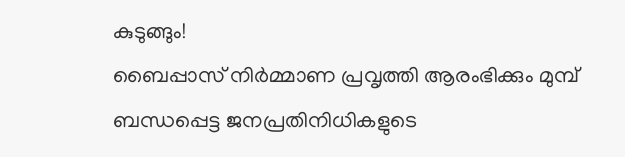കുടുങ്ങും!
ബൈപ്പാസ് നിര്‍മ്മാണ പ്രവൃത്തി ആരംഭിക്കും മുമ്പ് ബന്ധപ്പെട്ട ജനപ്രതിനിധികളുടെ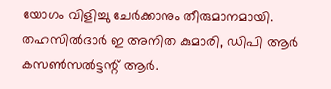യോഗം വിളിച്ചു ചേര്‍ക്കാനും തീരുമാനമായി. തഹസില്‍ദാര്‍ ഇ അനിത കുമാരി, ഡിപി ആര്‍ കസണ്‍സല്‍ട്ടന്റ് ആര്‍.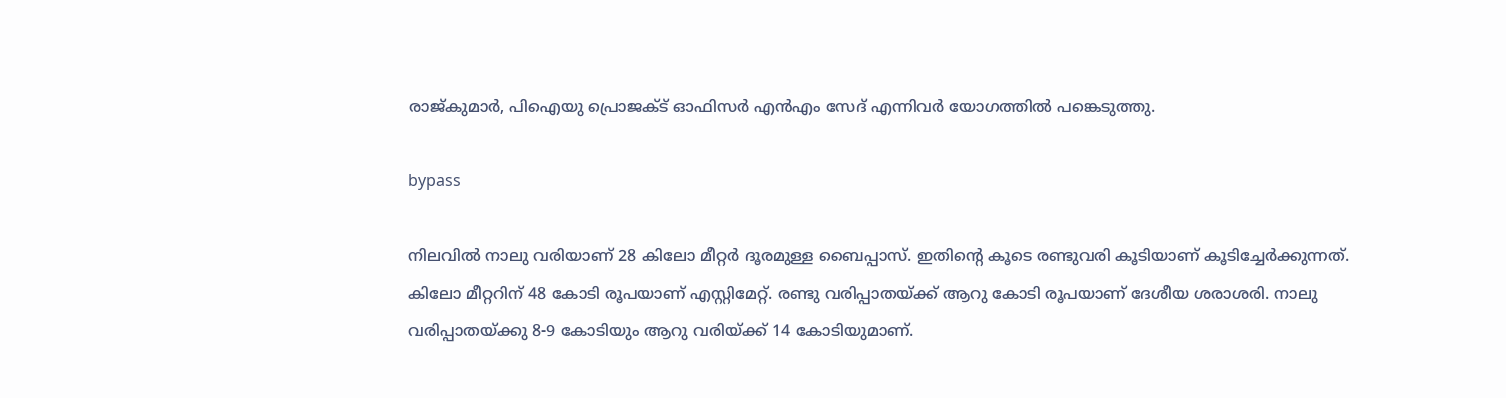രാജ്കുമാര്‍, പിഐയു പ്രൊജക്ട് ഓഫിസര്‍ എന്‍എം സേദ് എന്നിവര്‍ യോഗത്തില്‍ പങ്കെടുത്തു.

bypass

നിലവില്‍ നാലു വരിയാണ് 28 കിലോ മീറ്റര്‍ ദൂരമുള്ള ബൈപ്പാസ്. ഇതിന്റെ കൂടെ രണ്ടുവരി കൂടിയാണ് കൂടിച്ചേര്‍ക്കുന്നത്. കിലോ മീറ്ററിന് 48 കോടി രൂപയാണ് എസ്റ്റിമേറ്റ്. രണ്ടു വരിപ്പാതയ്ക്ക് ആറു കോടി രൂപയാണ് ദേശീയ ശരാശരി. നാലു വരിപ്പാതയ്ക്കു 8-9 കോടിയും ആറു വരിയ്ക്ക് 14 കോടിയുമാണ്.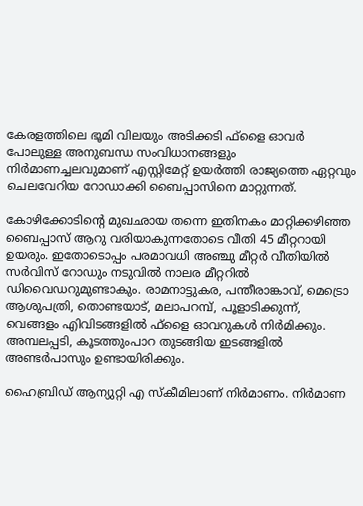കേരളത്തിലെ ഭൂമി വിലയും അടിക്കടി ഫ്‌ളൈ ഓവര്‍ പോലുള്ള അനുബന്ധ സംവിധാനങ്ങളും നിര്‍മാണച്ചലവുമാണ് എസ്റ്റിമേറ്റ് ഉയര്‍ത്തി രാജ്യത്തെ ഏറ്റവും ചെലവേറിയ റോഡാക്കി ബൈപ്പാസിനെ മാറ്റുന്നത്.

കോഴിക്കോടിന്റെ മുഖഛായ തന്നെ ഇതിനകം മാറ്റിക്കഴിഞ്ഞ ബൈപ്പാസ് ആറു വരിയാകുന്നതോടെ വീതി 45 മീറ്ററായി ഉയരും. ഇതോടൊപ്പം പരമാവധി അഞ്ചു മീറ്റര്‍ വീതിയില്‍ സര്‍വിസ് റോഡും നടുവില്‍ നാലര മീറ്ററില്‍ ഡിവൈഡറുമുണ്ടാകും. രാമനാട്ടുകര, പന്തീരാങ്കാവ്, മെട്രൊ ആശുപത്രി, തൊണ്ടയാട്, മലാപറമ്പ്, പൂളാടിക്കുന്ന്, വെങ്ങളം എിവിടങ്ങളില്‍ ഫ്‌ളൈ ഓവറുകള്‍ നിര്‍മിക്കും. അമ്പലപ്പടി, കൂടത്തുംപാറ തുടങ്ങിയ ഇടങ്ങളില്‍ അണ്ടര്‍പാസും ഉണ്ടായിരിക്കും.

ഹൈബ്രിഡ് ആന്യുറ്റി എ സ്‌കീമിലാണ് നിര്‍മാണം. നിര്‍മാണ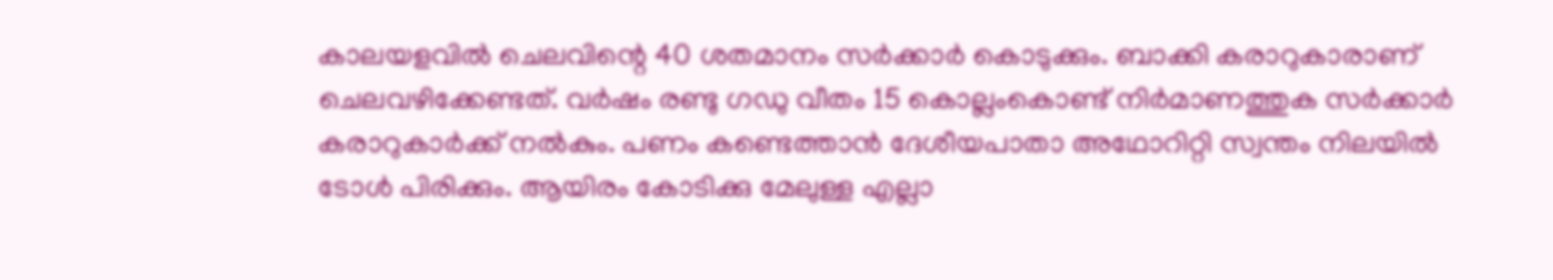കാലയളവില്‍ ചെലവിന്റെ 40 ശതമാനം സര്‍ക്കാര്‍ കൊടുക്കും. ബാക്കി കരാറുകാരാണ് ചെലവഴിക്കേണ്ടത്. വര്‍ഷം രണ്ടു ഗഡു വീതം 15 കൊല്ലംകൊണ്ട് നിര്‍മാണത്തുക സര്‍ക്കാര്‍ കരാറുകാര്‍ക്ക് നല്‍കും. പണം കണ്ടെത്താന്‍ ദേശീയപാതാ അഥോറിറ്റി സ്വന്തം നിലയില്‍ ടോള്‍ പിരിക്കും. ആയിരം കോടിക്കു മേലുള്ള എല്ലാ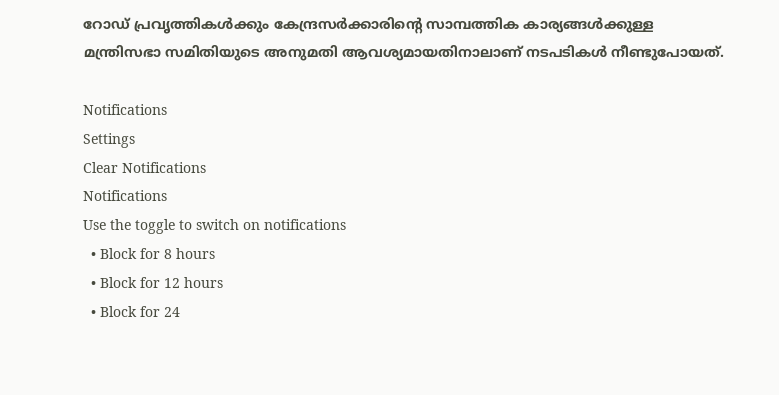റോഡ് പ്രവൃത്തികള്‍ക്കും കേന്ദ്രസര്‍ക്കാരിന്റെ സാമ്പത്തിക കാര്യങ്ങള്‍ക്കുള്ള മന്ത്രിസഭാ സമിതിയുടെ അനുമതി ആവശ്യമായതിനാലാണ് നടപടികള്‍ നീണ്ടുപോയത്.

Notifications
Settings
Clear Notifications
Notifications
Use the toggle to switch on notifications
  • Block for 8 hours
  • Block for 12 hours
  • Block for 24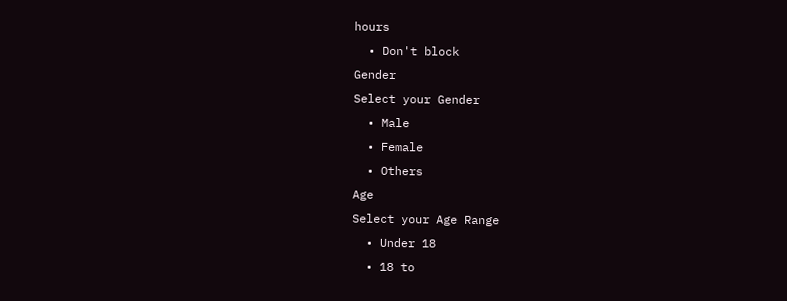hours
  • Don't block
Gender
Select your Gender
  • Male
  • Female
  • Others
Age
Select your Age Range
  • Under 18
  • 18 to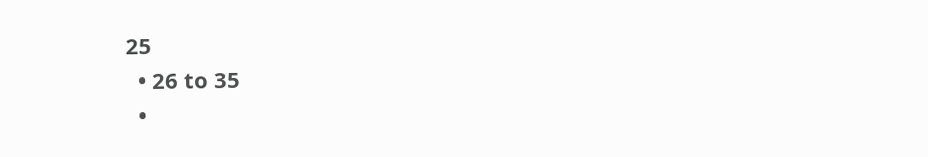25
  • 26 to 35
  •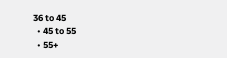36 to 45
  • 45 to 55
  • 55+